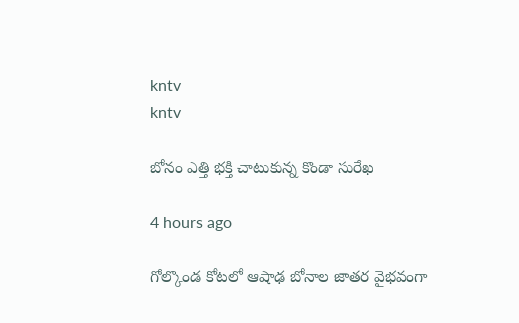kntv
kntv

బోనం ఎత్తి భక్తి చాటుకున్న కొండా సురేఖ

4 hours ago

గోల్కొండ కోటలో ఆషాఢ బోనాల జాతర వైభవంగా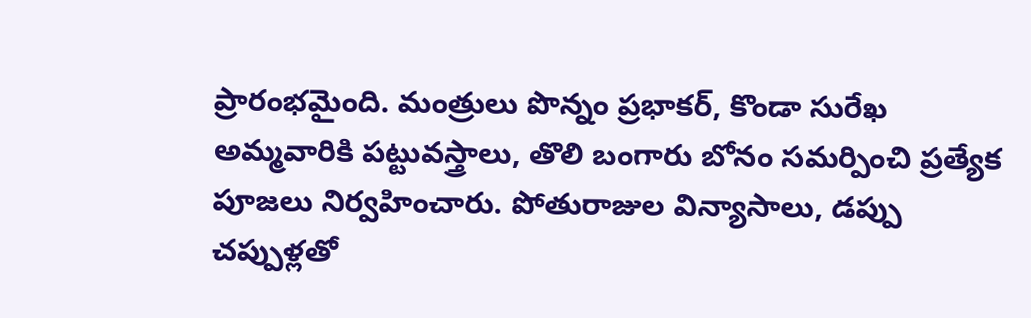ప్రారంభమైంది. మంత్రులు పొన్నం ప్రభాకర్, కొండా సురేఖ అమ్మవారికి పట్టువస్త్రాలు, తొలి బంగారు బోనం సమర్పించి ప్రత్యేక పూజలు నిర్వహించారు. పోతురాజుల విన్యాసాలు, డప్పు చప్పుళ్లతో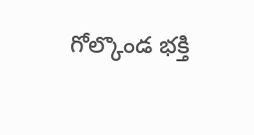గోల్కొండ భక్తి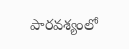పారవశ్యంలో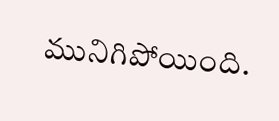మునిగిపోయింది.